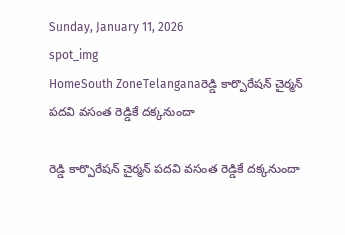Sunday, January 11, 2026
spot_img
HomeSouth ZoneTelanganaరెడ్డి కార్పొరేషన్ చైర్మన్ పదవి వసంత రెడ్డికే దక్కనుందా

రెడ్డి కార్పొరేషన్ చైర్మన్ పదవి వసంత రెడ్డికే దక్కనుందా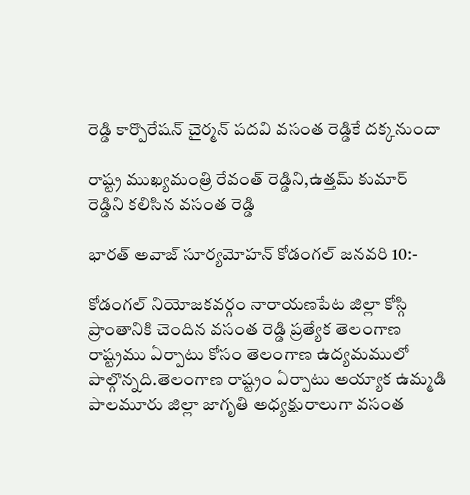రెడ్డి కార్పొరేషన్ చైర్మన్ పదవి వసంత రెడ్డికే దక్కనుందా

రాష్ట్ర ముఖ్యమంత్రి రేవంత్ రెడ్డిని,ఉత్తమ్ కుమార్ రెడ్డిని కలిసిన వసంత రెడ్డి

భారత్ అవాజ్ సూర్యమోహన్ కోడంగల్ జనవరి 10:-

కోడంగల్ నియోజకవర్గం నారాయణపేట జిల్లా కోస్గి ప్రాంతానికి చెందిన వసంత రెడ్డి ప్రత్యేక తెలంగాణ రాష్ట్రము ఏర్పాటు కోసం తెలంగాణ ఉద్యమములో పాల్గొన్నది.తెలంగాణ రాష్ట్రం ఏర్పాటు అయ్యాక ఉమ్మడి పాలమూరు జిల్లా జాగృతి అధ్యక్షురాలుగా వసంత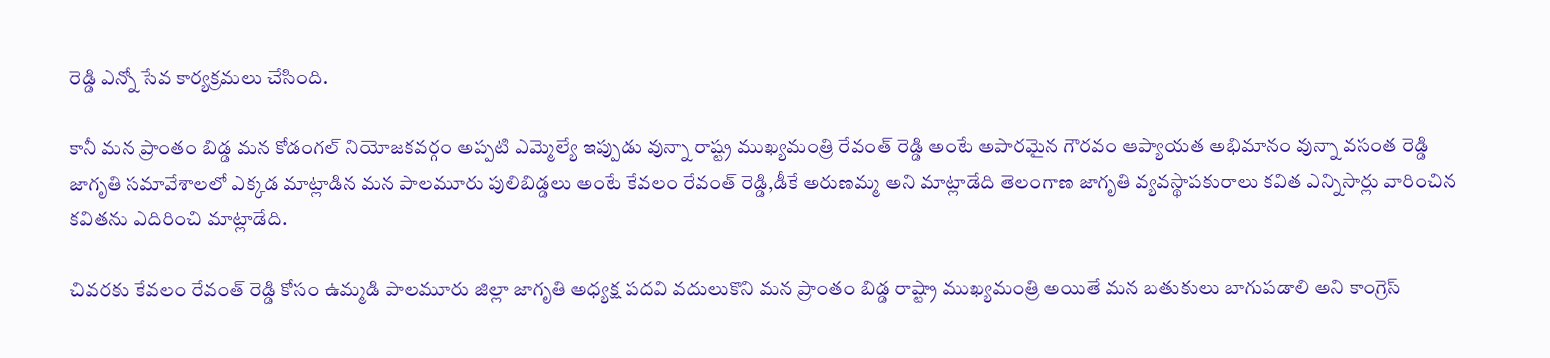రెడ్డి ఎన్నో సేవ కార్యక్రమలు చేసింది.

కానీ మన ప్రాంతం బిడ్డ మన కోడంగల్ నియోజకవర్గం అప్పటి ఎమ్మెల్యే ఇప్పుడు వున్నా రాష్ట్ర ముఖ్యమంత్రి రేవంత్ రెడ్డి అంటే అపారమైన గౌరవం ఆప్యాయత అభిమానం వున్నా వసంత రెడ్డి జాగృతి సమావేశాలలో ఎక్కడ మాట్లాడిన మన పాలమూరు పులిబిడ్డలు అంటే కేవలం రేవంత్ రెడ్డి,డీకే అరుణమ్మ అని మాట్లాడేది తెలంగాణ జాగృతి వ్యవస్థాపకురాలు కవిత ఎన్నిసార్లు వారించిన కవితను ఎదిరించి మాట్లాడేది.

చివరకు కేవలం రేవంత్ రెడ్డి కోసం ఉమ్మడి పాలమూరు జిల్లా జాగృతి అధ్యక్ష పదవి వదులుకొని మన ప్రాంతం బిడ్డ రాష్ట్రా ముఖ్యమంత్రి అయితే మన బతుకులు బాగుపడాలి అని కాంగ్రెస్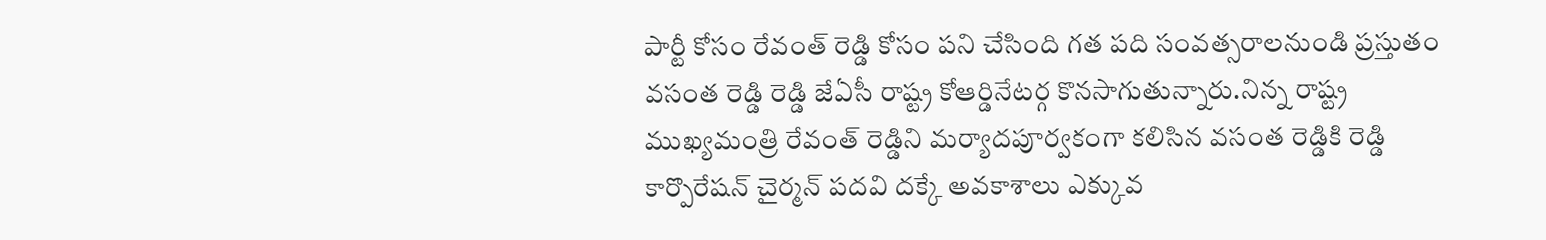పార్టీ కోసం రేవంత్ రెడ్డి కోసం పని చేసింది గత పది సంవత్సరాలనుండి ప్రస్తుతం వసంత రెడ్డి రెడ్డి జేఏసీ రాష్ట్ర కోఆర్డినేటర్గ కొనసాగుతున్నారు.నిన్న రాష్ట్ర ముఖ్యమంత్రి రేవంత్ రెడ్డిని మర్యాదపూర్వకంగా కలిసిన వసంత రెడ్డికి రెడ్డి కార్పొరేషన్ చైర్మన్ పదవి దక్కే అవకాశాలు ఎక్కువ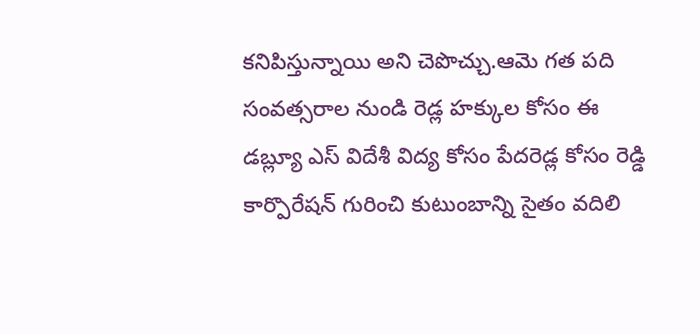కనిపిస్తున్నాయి అని చెపొచ్చు.ఆమె గత పది సంవత్సరాల నుండి రెడ్ల హక్కుల కోసం ఈ డబ్ల్యూ ఎస్ విదేశీ విద్య కోసం పేదరెడ్ల కోసం రెడ్డి కార్పొరేషన్ గురించి కుటుంబాన్ని సైతం వదిలి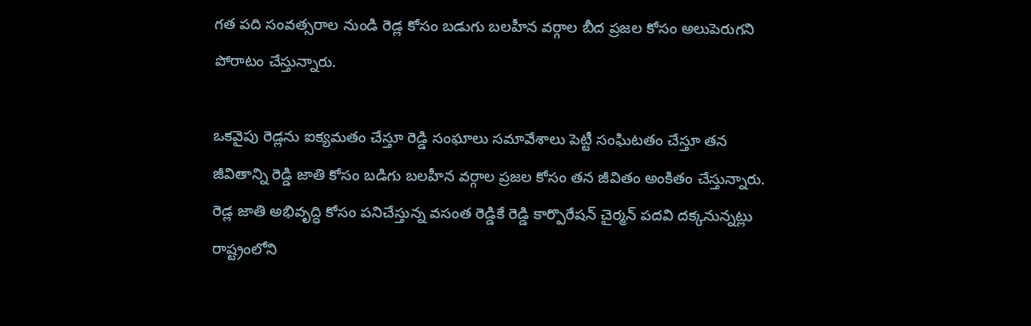గత పది సంవత్సరాల నుండి రెడ్ల కోసం బడుగు బలహీన వర్గాల బీద ప్రజల కోసం అలుపెరుగని పోరాటం చేస్తున్నారు.

ఒకవైపు రెడ్లను ఐక్యమతం చేస్తూ రెడ్డి సంఘాలు సమావేశాలు పెట్టీ సంఘిటతం చేస్తూ తన జీవితాన్ని రెడ్డి జాతి కోసం బడిగు బలహీన వర్గాల ప్రజల కోసం తన జీవితం అంకితం చేస్తున్నారు. రెడ్ల జాతి అభివృద్ధి కోసం పనిచేస్తున్న వసంత రెడ్డికే రెడ్డి కార్పొరేషన్ చైర్మన్ పదవి దక్కనున్నట్లు రాష్ట్రంలోని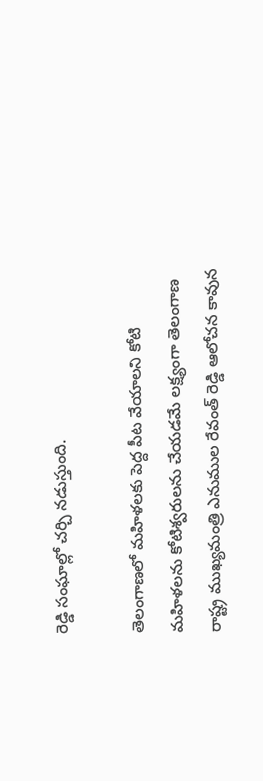రెడ్డి సంఘాల్లో చర్చి నడుస్తుంది.

తెలంగాణలో మహిళలకు పెద్ద పీట వేయాలని కోటి మహిళలను కోటిశ్వరులను చేయడమే లక్ష్యంగా తెలంగాణ రాష్ట్ర ముఖ్యమంత్రి ఎనుముల రేవంత్ రెడ్డి ఆలోచన కావున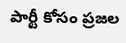పార్టీ కోసం ప్రజల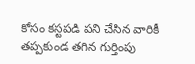కోసం కస్టపడి పని చేసిన వారికీ తప్పకుండ తగిన గుర్తింపు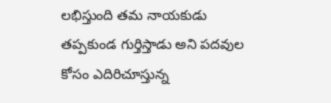లభిస్తుంది తమ నాయకుడు తప్పకుండ గుర్తిస్తాడు అని పదవుల కోసం ఎదిరిచూస్తున్న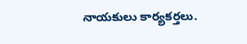నాయకులు కార్యకర్తలు.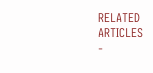RELATED ARTICLES
-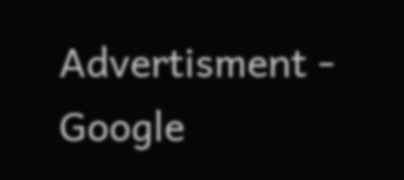Advertisment -
Google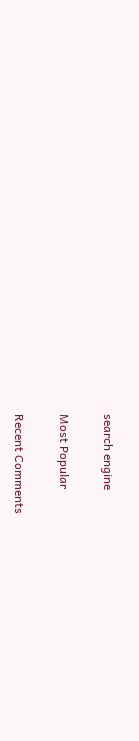search engine

Most Popular

Recent Comments